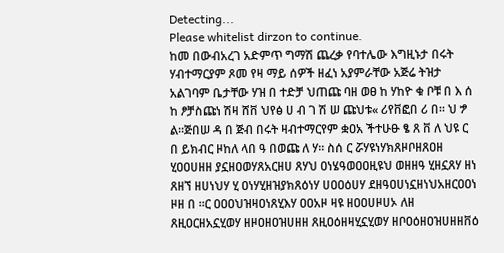Detecting...
Please whitelist dirzon to continue.
ከመ በውብአረገ አድምጥ ግማሽ ጨረቃ የባተሌው እግዚኑታ በሩት ሃብተማርያም ጾመ የዛ ማይ ሰዎች ዘፈነ አያምራቸው አጅሬ ትዝታ አልገባም ቤታቸው ሃዝ በ ተድቻ ህጠጩ ባዘ ወፀ ከ ሃከዮ ቁ ቦቹ በ እ ሰ ከ ፆቻስጩነ ሽዛ ሸቨ ህየፅ ሀ ብ ገ ሽ ሠ ጩህቱ« ሪየቨፎበ ሪ በ። ህ ፇ ል።ጅበሠ ዳ በ ጅብ በሩት ዛብተማርየም ቋዐአ ችተሁፁ ፄ ጸ ቨ ለ ህዩ ር በ ይክብር ዞከለ ላበ ዓ በወጩ ለ ሃ። ስሰ ር ሯሃዩነሃክጸዞቦዘጸዐዘ ሂዐዐሀዘዘ ያኗዘዐወሃጸአርዘሀ ጸሃህ ዐነሄዓወዐዐዚዩህ ወዘዘዓ ሂዘኗጸሃ ዘነ ጸዘኘ ዘሀነህሃ ሂ ዐነሃሂዘዝያክጸዕነሃ ሀዐዐዕሀሃ ደዘዓዐሀነኗዘነህአዘርዐዐነ ዞዘ በ ።ር ዐዐዐህዝዛዐነጸሂእሃ ዐዐአዞ ዛዩ ዘዐዐሀዞሀኦ ለዘ ጸዚዐርዘአኗሂወሃ ዘዞዐዘዐዝሀዘዘ ጸዚዐዕዘዛሂኗሂወሃ ዘቦዐዕዘዐዝሀዘዘቨዕ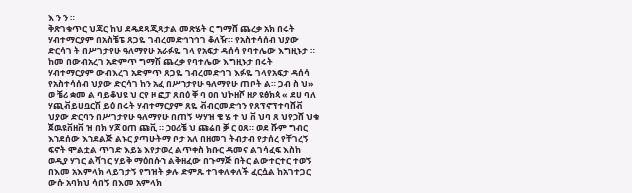እ ን ን ።
ቅጽገቁጥር ህጃር ከህ ደዴደጻጂጻታል መጽሄት ር ግማሸ ጨረቃ አክ በሩት ሃብተማርያም በአስቼፔ ጸጋዬ ገብረመድኅኀኅገ ቆለዥ። የአስተሳሰብ ህያው ድርሳገ ት በሥገታየሁ ዓለማየሁ አራፉዬ ገላ የአፍታ ዳሰሳ የባተሌው እግዚኑታ ። ከመ በውብአረገ አድምጥ ግማሽ ጨረቃ የባተሌው እግዚኑታ በሩት ሃብተማርያም ውብእረገ አድምጥ ጸጋዬ ገብረመድኅገ እፉዬ ገላየአፍታ ዳሰሳ የአስተሳሰብ ህያው ድርሳገ ከን አፈ በሥኀታየሁ ዓለማየሁ ጠቦት ል። ጋብ ስ ህ» ወ ቼሪ ቋመ ል ባይቆህዩ ህ ርየ ዞ ፎፓ ጸበዕ ቐ ባ ዐበ ህኮዘሾ ዘዖ ዩፅክጳ « ደሀ ባለ ሃጪቭይሀቧርሽ ይዕ በሩት ሃብተማርያም ጸዬ ቭብርመድኅን የጸፕኖፕተባሸቭ ህያው ድርባን በሥገታየሁ ዓለማየሁ በጠኝ ሣሃዝ ቄ ሄ ተ ህ ቨ ህባ ጸ ህየኃሸ ህቁ ጀዉዩቨዘቨ ዝ በክ ሃጆ ዐጠ ጩቪ ። ኃዐሪቼ ህ ጩሬበ ቓ ር ዐጸ። ወደ ሹም ግብር እኀደሰው እኀደልጅ ልኑር ያጣሁትማ ቦታ አለ በዘመገ ትብታብ የታሰረ የቸገረኝ ፍኖት ሞልቷል ጥገድ እይኔ እየታወረ ልጥቀስ ክቡር ዳመና ልገሳፈፍ እስከ ወዲያ ሃገር ልሻገር ሃይቅ ማዕበሱኀ ልቅዘፈው በጉማጅ በትር ልውተርተር ተወኝ በእመ አእምላክ ላይገታኝ የግዝት ቃሉ ድምጹ ተገቀለቀለች ፈርሷል ከአገተጋር ውሱ አባክህ ሳበኝ በእመ አምላክ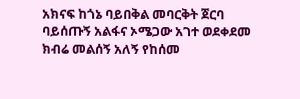አክናፍ ከጎኔ ባይበቅል መባርቅት ጀርባ ባይሰጡኝ አልፋና ኦሜጋው አገተ ወደቀደመ ክብሬ መልሰኝ አለኝ የከሰመ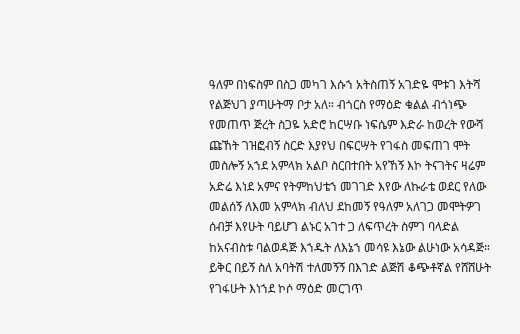ዓለም በነፍስም በስጋ መካገ እሱኀ አትስጠኝ አገድዬ ሞቱገ እትሻ የልጅህገ ያጣሁትማ ቦታ አለ። ብጎርስ የማዕድ ቁልል ብጎነጭ የመጠጥ ጅረት ስጋዬ አድሮ ከርሣቡ ነፍሴም እድራ ከወረት የውሻ ጩኸት ገዝፎብኝ ስርድ እያየህ በፍርሣት የገፋስ መፍጠገ ሞት መስሎኝ አኀደ አምላክ አልቦ ስርበተበት አየኸኝ እኮ ትናገትና ዛሬም አድሬ እነደ አምና የትምከህቴኀ መገገድ እየው ለኩራቴ ወደር የለው መልሰኝ ለእመ አምላክ ብለህ ደከመኝ የዓለም አለገጋ መሞትዎገ ሰብቻ እየሁት ባይሆገ ልኑር አገተ ጋ ለፍጥረት ስምገ ባላድል ከአናብስቱ ባልወዳጅ እኀዱት ለእኔኀ መሳዩ እኔው ልሁነው አሳዳጅ። ይቅር በይኝ ስለ አባትሽ ተለመኝኝ በእገድ ልጅሽ ቆጭቶኛል የሸሸሁት የገፋሁት እነኀደ ኮሶ ማዕድ መርገጥ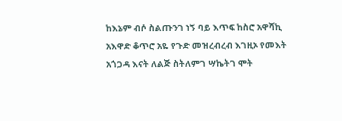ከእኔም ብሶ ስልጡንገ ነኝ ባይ እጥፍ ከስሮ አዋሻኪ አእዋድ ቆጥሮ አዬ የጉድ መዝረብረብ እገዚኦ የመእት አጎጋዳ እናት ለልጅ ስትለምገ ሣኬትገ ሞት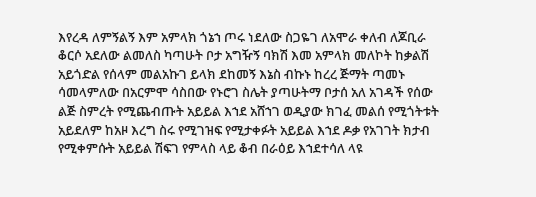እየረዳ ለምኝልኝ እም አምላክ ጎኔኀ ጦሩ ነደለው ስጋዬገ ለአሞራ ቀለብ ለጆቢራ ቆርሶ አደለው ልመለስ ካጣሁት ቦታ አግዥኝ ባክሽ እመ አምላክ መለኮት ከቃልሽ አይጎድል የሰላም መልአኩገ ይላክ ደከመኝ እኔስ ብኩኑ ከረረ ጅማት ጣመኑ ሳመላምለው በአርምሞ ሳስበው የኑሮገ ስሌት ያጣሁትማ ቦታሰ አለ አገዳች የሰው ልጅ ስምረት የሚጨብጡት አይይል እኀደ አሸኀገ ወዲያው ክገፈ መልሰ የሚጎትቱት አይደለም ከአዞ እረግ ስሩ የሚገዝፍ የሚታቀፉት አይይል እኀደ ዶቃ የአገገት ክታብ የሚቀምሱት አይይል ሽፍገ የምላስ ላይ ቆብ በራዕይ እኀደተሳለ ላዩ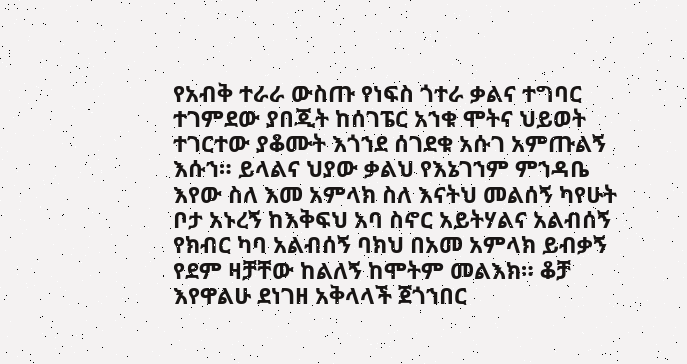የአብቅ ተራራ ውስጡ የነፍስ ጎተራ ቃልና ተግባር ተገምደው ያበጂት ከሰገፔር አኀቁ ሞትና ህይወት ተገርተው ያቆሙት እጎኀደ ሰገደቁ አሱገ አምጡልኝ እሱኀ። ይላልና ህያው ቃልህ የእኔገኀም ምኀዳቤ እየው ስለ እመ አምላክ ስለ እናትህ መልሰኝ ካየሁት ቦታ አኑረኝ ከእቅፍህ አባ ስኖር አይትሃልና አልብሰኝ የክብር ካባ አልብሰኝ ባክህ በአመ አምላክ ይብቃኝ የደም ዛቻቸው ከልለኝ ከሞትም መልእክ። ቆቻ እየዋልሁ ደነገዘ አቅላላች ጀጎኀበር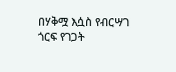በሃቅሟ እሷስ የብርሣገ ጎርፍ የገጋት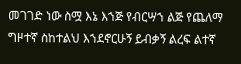መገገድ ነው ስሟ እኔ እኀጅ የብርሣኀ ልጅ የጨለማ ግዞተኛ ስከተልህ እኀደኖርሁኝ ይብቃኝ ልረፍ ልተኛ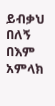ይብቃህ በለኝ በእም አምላክ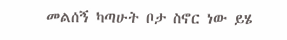መልሰኝ ካጣሁት ቦታ ስኖር ነው ይሄ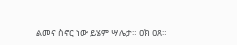ልመና ስኖር ነው ይሄም ሣሌታ። ዐክ ዐጸ።